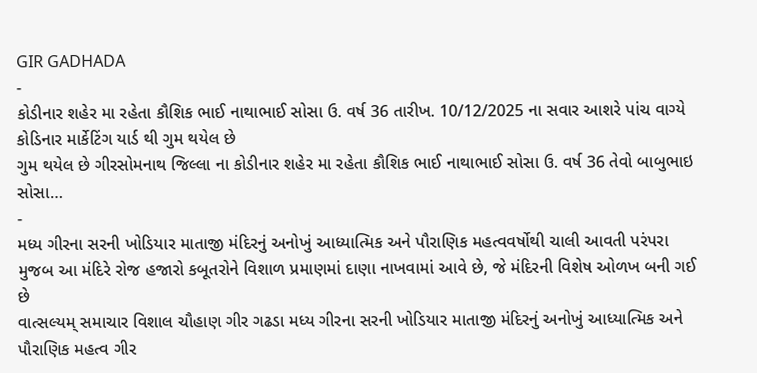GIR GADHADA
-
કોડીનાર શહેર મા રહેતા કૌશિક ભાઈ નાથાભાઈ સોસા ઉ. વર્ષ 36 તારીખ. 10/12/2025 ના સવાર આશરે પાંચ વાગ્યે કોડિનાર માર્કેટિંગ યાર્ડ થી ગુમ થયેલ છે
ગુમ થયેલ છે ગીરસોમનાથ જિલ્લા ના કોડીનાર શહેર મા રહેતા કૌશિક ભાઈ નાથાભાઈ સોસા ઉ. વર્ષ 36 તેવો બાબુભાઇ સોસા…
-
મધ્ય ગીરના સરની ખોડિયાર માતાજી મંદિરનું અનોખું આધ્યાત્મિક અને પૌરાણિક મહત્વવર્ષોથી ચાલી આવતી પરંપરા મુજબ આ મંદિરે રોજ હજારો કબૂતરોને વિશાળ પ્રમાણમાં દાણા નાખવામાં આવે છે, જે મંદિરની વિશેષ ઓળખ બની ગઈ છે
વાત્સલ્યમ્ સમાચાર વિશાલ ચૌહાણ ગીર ગઢડા મધ્ય ગીરના સરની ખોડિયાર માતાજી મંદિરનું અનોખું આધ્યાત્મિક અને પૌરાણિક મહત્વ ગીર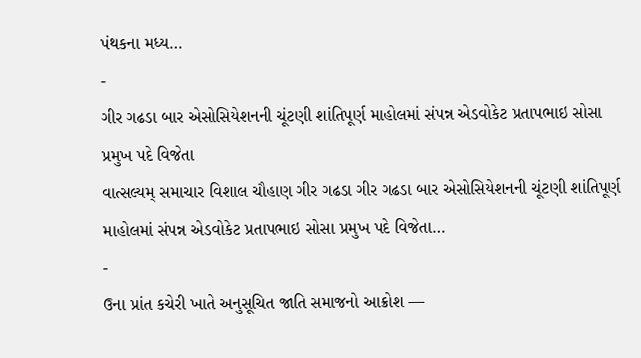પંથકના મધ્ય…
-
ગીર ગઢડા બાર એસોસિયેશનની ચૂંટણી શાંતિપૂર્ણ માહોલમાં સંપન્ન એડવોકેટ પ્રતાપભાઇ સોસા પ્રમુખ પદે વિજેતા
વાત્સલ્યમ્ સમાચાર વિશાલ ચૌહાણ ગીર ગઢડા ગીર ગઢડા બાર એસોસિયેશનની ચૂંટણી શાંતિપૂર્ણ માહોલમાં સંપન્ન એડવોકેટ પ્રતાપભાઇ સોસા પ્રમુખ પદે વિજેતા…
-
ઉના પ્રાંત કચેરી ખાતે અનુસૂચિત જાતિ સમાજનો આક્રોશ —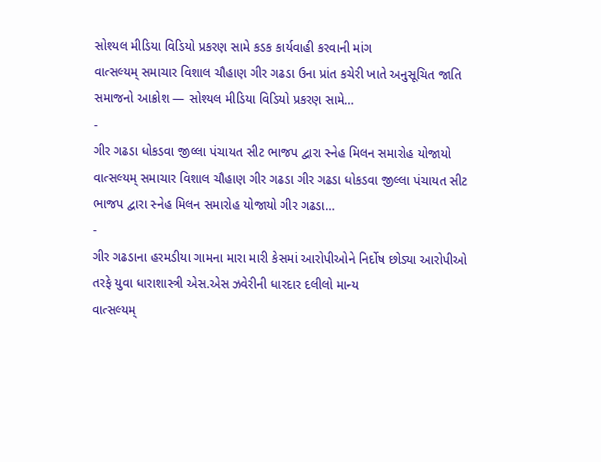સોશ્યલ મીડિયા વિડિયો પ્રકરણ સામે કડક કાર્યવાહી કરવાની માંગ
વાત્સલ્યમ્ સમાચાર વિશાલ ચૌહાણ ગીર ગઢડા ઉના પ્રાંત કચેરી ખાતે અનુસૂચિત જાતિ સમાજનો આક્રોશ — સોશ્યલ મીડિયા વિડિયો પ્રકરણ સામે…
-
ગીર ગઢડા ધોકડવા જીલ્લા પંચાયત સીટ ભાજપ દ્વારા સ્નેહ મિલન સમારોહ યોજાયો
વાત્સલ્યમ્ સમાચાર વિશાલ ચૌહાણ ગીર ગઢડા ગીર ગઢડા ધોકડવા જીલ્લા પંચાયત સીટ ભાજપ દ્વારા સ્નેહ મિલન સમારોહ યોજાયો ગીર ગઢડા…
-
ગીર ગઢડાના હરમડીયા ગામના મારા મારી કેસમાં આરોપીઓને નિર્દોષ છોડ્યા આરોપીઓ તરફે યુવા ધારાશાસ્ત્રી એસ.એસ ઝવેરીની ધારદાર દલીલો માન્ય
વાત્સલ્યમ્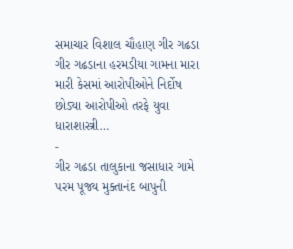સમાચાર વિશાલ ચૌહાણ ગીર ગઢડા ગીર ગઢડાના હરમડીયા ગામના મારા મારી કેસમાં આરોપીઓને નિર્દોષ છોડ્યા આરોપીઓ તરફે યુવા ધારાશાસ્ત્રી…
-
ગીર ગઢડા તાલુકાના જસાધાર ગામે પરમ પૂજ્ય મુક્તાનંદ બાપુની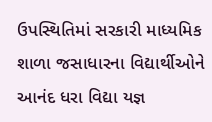ઉપસ્થિતિમાં સરકારી માધ્યમિક શાળા જસાધારના વિદ્યાર્થીઓને આનંદ ધરા વિદ્યા યજ્ઞ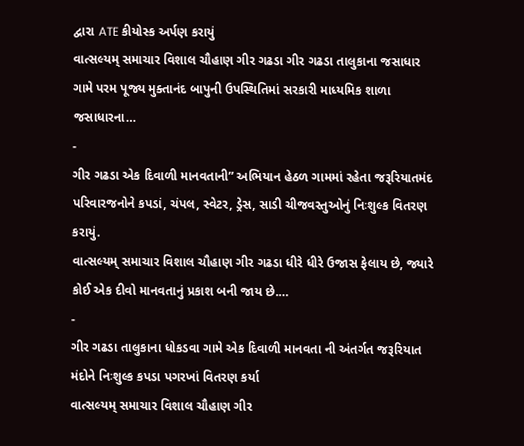દ્વારા ATE કીયોસ્ક અર્પણ કરાયું
વાત્સલ્યમ્ સમાચાર વિશાલ ચૌહાણ ગીર ગઢડા ગીર ગઢડા તાલુકાના જસાધાર ગામે પરમ પૂજ્ય મુક્તાનંદ બાપુની ઉપસ્થિતિમાં સરકારી માધ્યમિક શાળા જસાધારના…
-
ગીર ગઢડા એક દિવાળી માનવતાની” અભિયાન હેઠળ ગામમાં રહેતા જરૂરિયાતમંદ પરિવારજનોને કપડાં, ચંપલ, સ્વેટર, ડ્રેસ, સાડી ચીજવસ્તુઓનું નિઃશુલ્ક વિતરણ કરાયું.
વાત્સલ્યમ્ સમાચાર વિશાલ ચૌહાણ ગીર ગઢડા ધીરે ધીરે ઉજાસ ફેલાય છે, જ્યારે કોઈ એક દીવો માનવતાનું પ્રકાશ બની જાય છે.…
-
ગીર ગઢડા તાલુકાના ધોકડવા ગામે એક દિવાળી માનવતા ની અંતર્ગત જરૂરિયાત મંદોને નિઃશુલ્ક કપડા પગરખાં વિતરણ કર્યા
વાત્સલ્યમ્ સમાચાર વિશાલ ચૌહાણ ગીર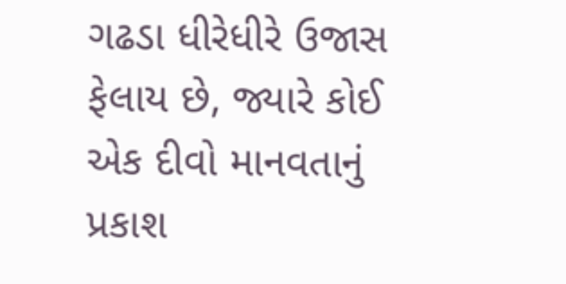ગઢડા ધીરેધીરે ઉજાસ ફેલાય છે, જ્યારે કોઈ એક દીવો માનવતાનું પ્રકાશ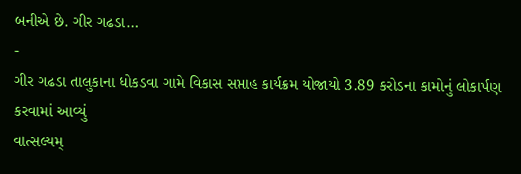બનીએ છે. ગીર ગઢડા…
-
ગીર ગઢડા તાલુકાના ધોકડવા ગામે વિકાસ સપ્તાહ કાર્યક્રમ યોજાયો 3.89 કરોડના કામોનું લોકાર્પણ કરવામાં આવ્યું
વાત્સલ્યમ્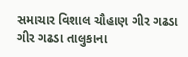સમાચાર વિશાલ ચૌહાણ ગીર ગઢડા ગીર ગઢડા તાલુકાના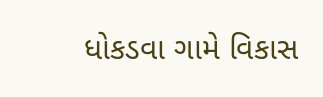ધોકડવા ગામે વિકાસ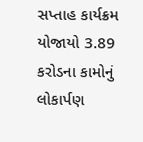સપ્તાહ કાર્યક્રમ યોજાયો 3.89 કરોડના કામોનું લોકાર્પણ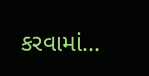કરવામાં…